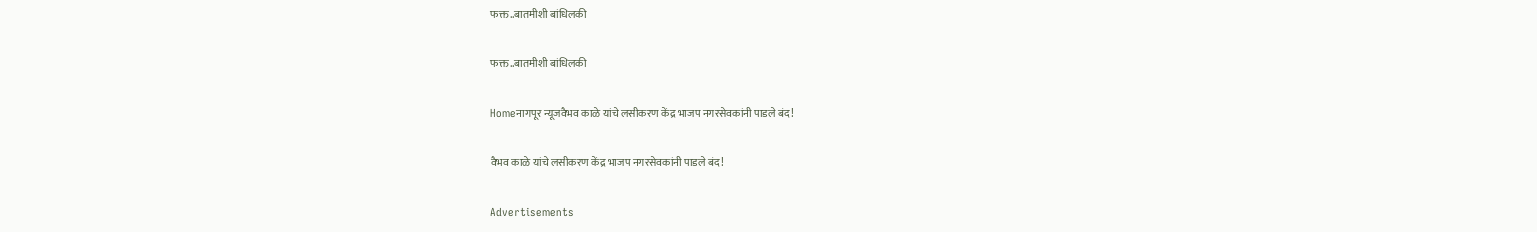फक्त..बातमीशी बांधिलकी

फक्त..बातमीशी बांधिलकी

Homeनागपूर न्यूजवैभव काळे यांचे लसीकरण केंद्र भाजप नगरसेवकांनी पाडले बंद!

वैभव काळे यांचे लसीकरण केंद्र भाजप नगरसेवकांनी पाडले बंद!

Advertisements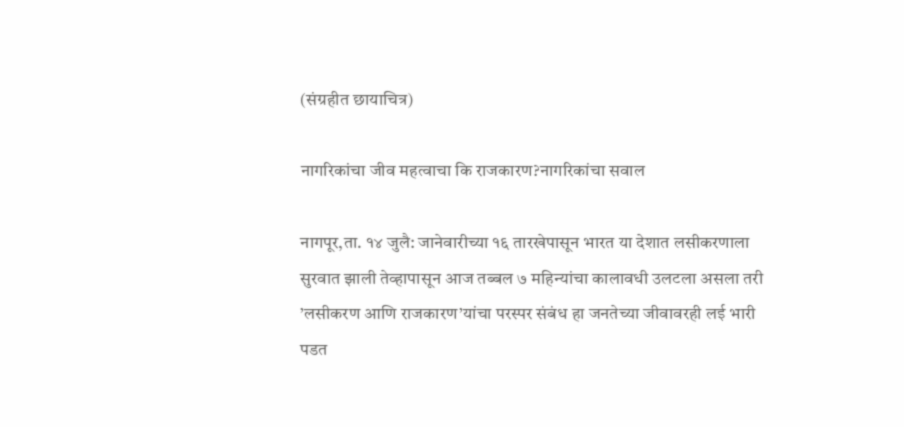(संग्रहीत छायाचित्र)

नागरिकांचा जीव महत्वाचा कि राजकारण?नागरिकांचा सवाल

नागपूर,ता. १४ जुलै: जानेवारीच्या १६ तारखेपासून भारत या देशात लसीकरणाला सुरवात झाली तेव्हापासून आज तब्बल ७ महिन्यांचा कालावधी उलटला असला तरी ’लसीकरण आणि राजकारण’यांचा परस्पर संबंध हा जनतेच्या जीवावरही लई भारी पडत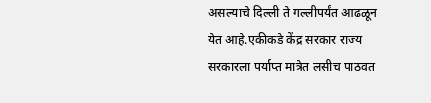असल्याचे दिल्ली ते गल्लीपर्यंत आढळून येत आहे.एकीकडे केंद्र सरकार राज्य सरकारला पर्याप्त मात्रेत लसीच पाठवत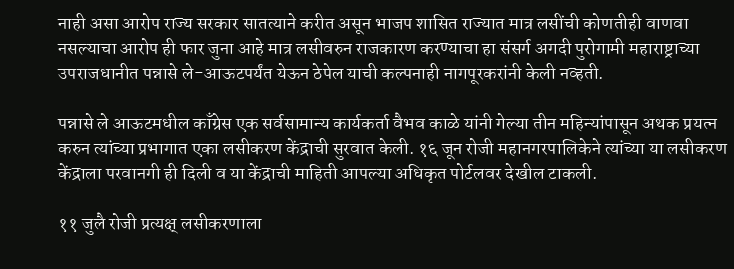नाही असा आरोप राज्य सरकार सातत्याने करीत असून भाजप शासित राज्यात मात्र लसींची कोणतीही वाणवा नसल्याचा आरोप ही फार जुना आहे मात्र लसीवरुन राजकारण करण्याचा हा संसर्ग अगदी पुरोगामी महाराष्ट्राच्या उपराजधानीत पन्नासे ले-आऊटपर्यंत येऊन ठेपेल याची कल्पनाही नागपूरकरांनी केली नव्हती.

पन्नासे ले आऊटमधील काँग्रेस एक सर्वसामान्य कार्यकर्ता वैभव काळे यांनी गेल्या तीन महिन्यांपासून अथक प्रयत्न करुन त्यांच्या प्रभागात एका लसीकरण केंद्राची सुरवात केली. १६ जून रोजी महानगरपालिकेने त्यांच्या या लसीकरण केंद्राला परवानगी ही दिली व या केंद्राची माहिती आपल्या अधिकृत पोर्टलवर देखील टाकली.

११ जुलै रोजी प्रत्यक्ष् लसीकरणाला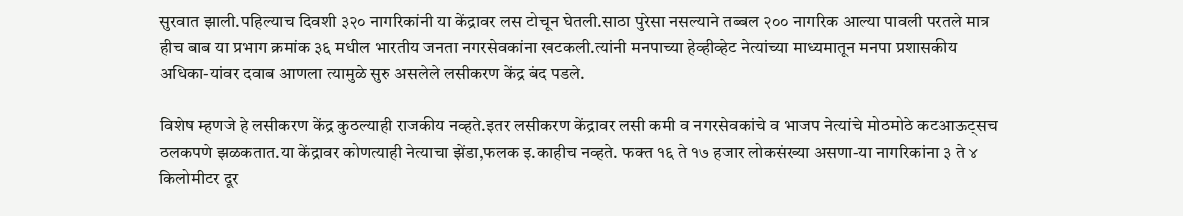सुरवात झाली.पहिल्याच दिवशी ३२० नागरिकांनी या केंद्रावर लस टोचून घेतली.साठा पुरेसा नसल्याने तब्बल २०० नागरिक आल्या पावली परतले मात्र हीच बाब या प्रभाग क्रमांक ३६ मधील भारतीय जनता नगरसेवकांना खटकली.त्यांनी मनपाच्या हेव्हीव्हेट नेत्यांच्या माध्यमातून मनपा प्रशासकीय अधिका-यांवर दवाब आणला त्यामुळे सुरु असलेले लसीकरण केंद्र बंद पडले.

विशेष म्हणजे हे लसीकरण केंद्र कुठल्याही राजकीय नव्हते.इतर लसीकरण केंद्रावर लसी कमी व नगरसेवकांचे व भाजप नेत्यांचे मोठमोठे कटआऊट्सच ठलकपणे झळकतात.या केंद्रावर कोणत्याही नेत्याचा झेंडा,फलक इ.काहीच नव्हते. फक्त १६ ते १७ हजार लोकसंख्या असणा-या नागरिकांना ३ ते ४ किलोमीटर दूर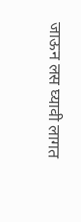जाऊन लस घ्यावी लागत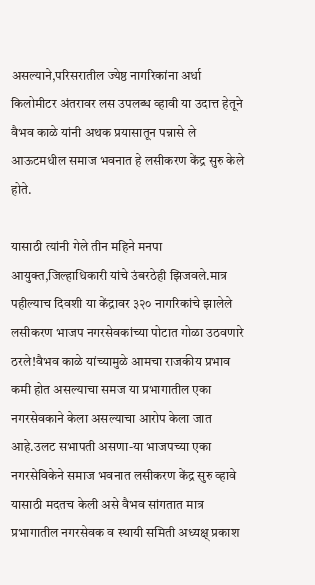असल्याने,परिसरातील ज्येष्ठ नागरिकांना अर्धा किलोमीटर अंतरावर लस उपलब्ध व्हावी या उदात्त हेतूने वैभव काळे यांनी अथक प्रयासातून पन्नासे ले आऊटमधील समाज भवनात हे लसीकरण केंद्र सुरु केले होते.

यासाठी त्यांनी गेले तीन महिने मनपा आयुक्त,जिल्हाधिकारी यांचे उंबरठेही झिजवले.मात्र पहील्याच दिवशी या केंद्रावर ३२० नागरिकांचे झालेले लसीकरण भाजप नगरसेवकांच्या पोटात गोळा उठवणारे ठरले!वैभव काळे यांच्यामुळे आमचा राजकीय प्रभाव कमी होत असल्याचा समज या प्रभागातील एका नगरसेवकाने केला असल्याचा आरोप केला जात आहे.उलट सभापती असणा-या भाजपच्या एका नगरसेविकेने समाज भवनात लसीकरण केंद्र सुरु व्हावे यासाठी मदतच केली असे वैभव सांगतात मात्र प्रभागातील नगरसेवक व स्थायी समिती अध्यक्ष् प्रकाश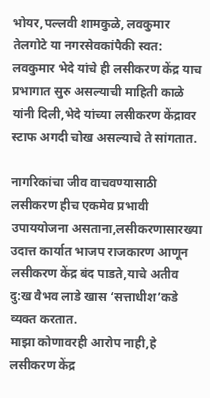भोयर,पल्लवी शामकुळे, लवकुमार तेलगोटे या नगरसेवकांपैकी स्वत: लवकुमार भेदे यांचे ही लसीकरण केंद्र याच प्रभागात सुरु असल्याची माहिती काळे यांनी दिली,भेदे यांच्या लसीकरण केंद्रावर स्टाफ अगदी चोख असल्याचे ते सांगतात.

नागरिकांचा जीव वाचवण्यासाठी लसीकरण हीच एकमेव प्रभावी उपाययोजना असताना,लसीकरणासारख्या उदात्त कार्यात भाजप राजकारण आणून लसीकरण केंद्र बंद पाडते,याचे अतीव दु:ख वैभव लाडे खास ‘सत्ताधीश’कडे व्यक्त करतात.
माझा कोणावरही आरोप नाही,हे लसीकरण केंद्र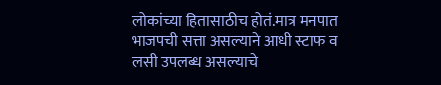लोकांच्या हितासाठीच होतं.मात्र मनपात भाजपची सत्ता असल्याने आधी स्टाफ व लसी उपलब्ध असल्याचे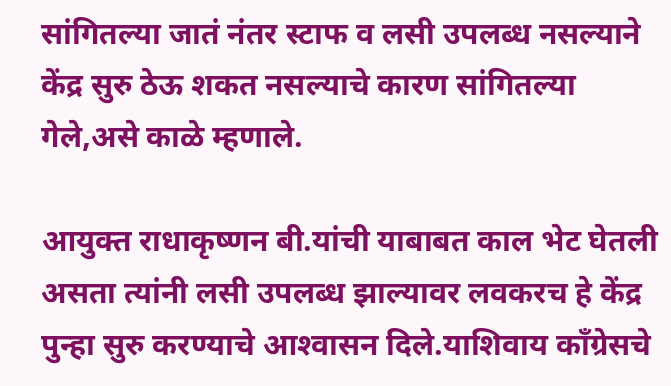सांगितल्या जातं नंतर स्टाफ व लसी उपलब्ध नसल्याने केंद्र सुरु ठेऊ शकत नसल्याचे कारण सांगितल्या गेले,असे काळे म्हणाले.

आयुक्त राधाकृष्णन बी.यांची याबाबत काल भेट घेतली असता त्यांनी लसी उपलब्ध झाल्यावर लवकरच हे केंद्र पुन्हा सुरु करण्याचे आश्‍वासन दिले.याशिवाय काँग्रेसचे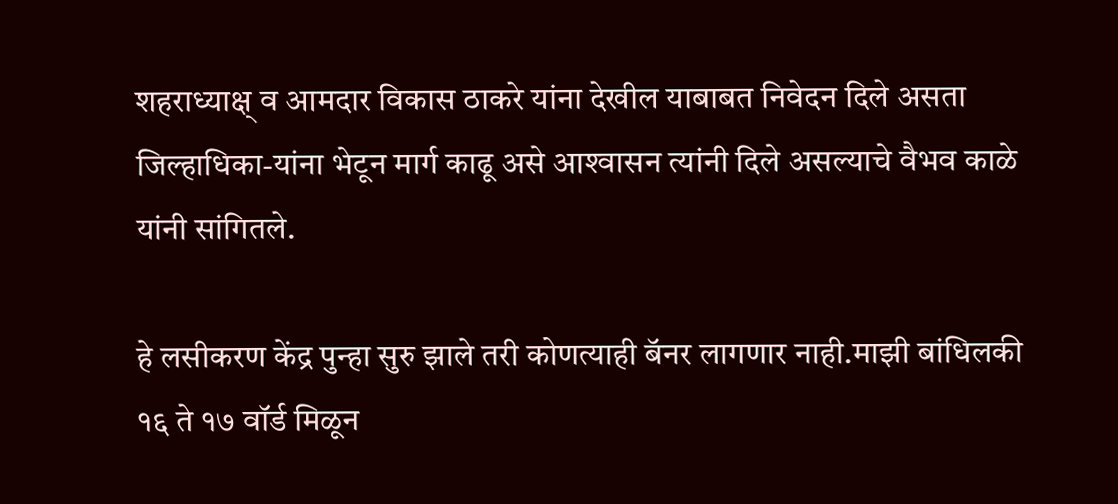शहराध्याक्ष् व आमदार विकास ठाकरे यांना देखील याबाबत निवेदन दिले असता जिल्हाधिका-यांना भेटून मार्ग काढू असे आश्‍वासन त्यांनी दिले असल्याचे वैभव काळे यांनी सांगितले.

हे लसीकरण केंद्र पुन्हा सुरु झाले तरी कोणत्याही बॅनर लागणार नाही.माझी बांधिलकी १६ ते १७ वॉर्ड मिळून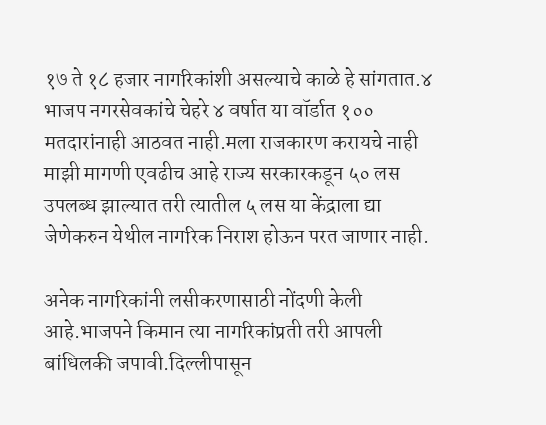१७ ते १८ हजार नागरिकांशी असल्याचे काळे हे सांगतात.४ भाजप नगरसेवकांचे चेहरे ४ वर्षात या वॉर्डात १०० मतदारांनाही आठवत नाही.मला राजकारण करायचे नाही माझी मागणी एवढीच आहे राज्य सरकारकडून ५० लस उपलब्ध झाल्यात तरी त्यातील ५ लस या केंद्राला द्या जेणेकरुन येथील नागरिक निराश होऊन परत जाणार नाही.

अनेक नागरिकांनी लसीकरणासाठी नोंदणी केली आहे.भाजपने किमान त्या नागरिकांप्रती तरी आपली बांधिलकी जपावी.दिल्लीपासून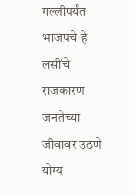गल्लीपर्यंत भाजपचे हे लसींचे राजकारण जनतेच्या जीवावर उठणे योग्य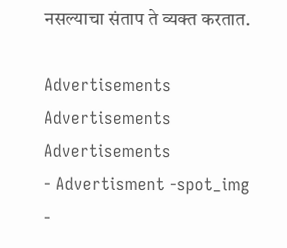नसल्याचा संताप ते व्यक्त करतात.

Advertisements
Advertisements
Advertisements
- Advertisment -spot_img
-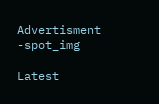Advertisment -spot_img

Latest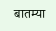बातम्या